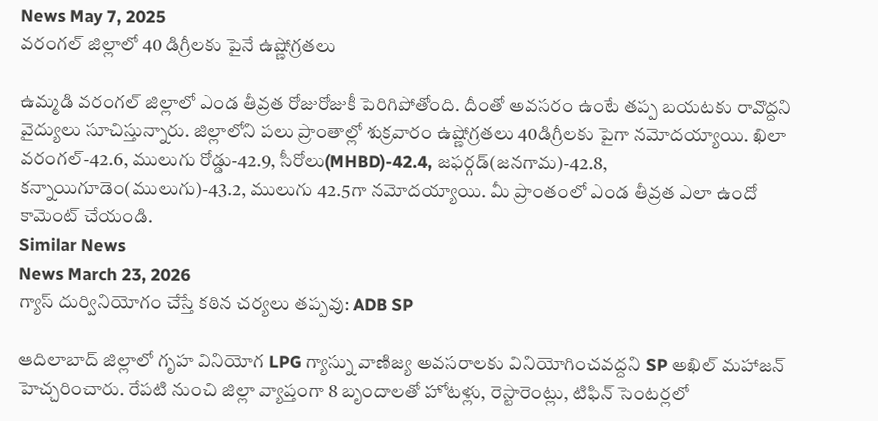News May 7, 2025
వరంగల్ జిల్లాలో 40 డిగ్రీలకు పైనే ఉష్ణోగ్రతలు

ఉమ్మడి వరంగల్ జిల్లాలో ఎండ తీవ్రత రోజురోజుకీ పెరిగిపోతోంది. దీంతో అవసరం ఉంటే తప్ప బయటకు రావొద్దని వైద్యులు సూచిస్తున్నారు. జిల్లాలోని పలు ప్రాంతాల్లో శుక్రవారం ఉష్ణోగ్రతలు 40డిగ్రీలకు పైగా నమోదయ్యాయి. ఖిలా వరంగల్-42.6, ములుగు రోడ్డు-42.9, సీరోలు(MHBD)-42.4, జఫర్గడ్(జనగామ)-42.8, కన్నాయిగూడెం(ములుగు)-43.2, ములుగు 42.5గా నమోదయ్యాయి. మీ ప్రాంతంలో ఎండ తీవ్రత ఎలా ఉందో కామెంట్ చేయండి.
Similar News
News March 23, 2026
గ్యాస్ దుర్వినియోగం చేస్తే కఠిన చర్యలు తప్పవు: ADB SP

ఆదిలాబాద్ జిల్లాలో గృహ వినియోగ LPG గ్యాస్ను వాణిజ్య అవసరాలకు వినియోగించవద్దని SP అఖిల్ మహాజన్ హెచ్చరించారు. రేపటి నుంచి జిల్లా వ్యాప్తంగా 8 బృందాలతో హోటళ్లు, రెస్టారెంట్లు, టిఫిన్ సెంటర్లలో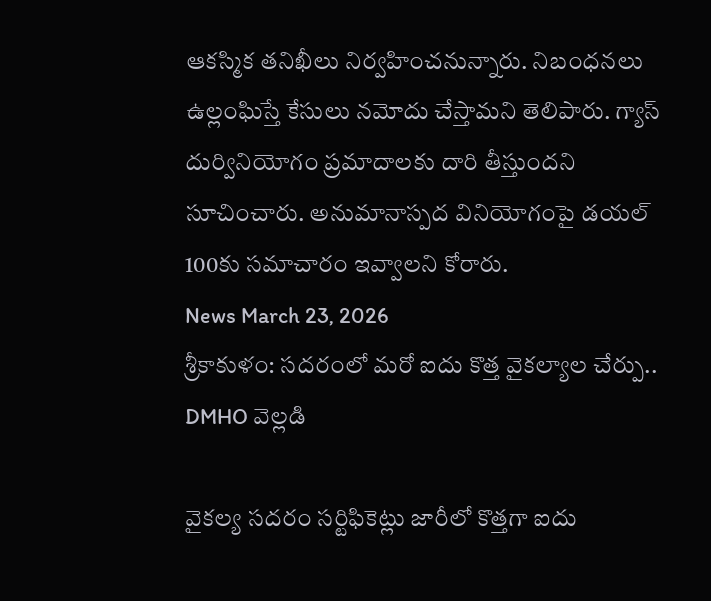ఆకస్మిక తనిఖీలు నిర్వహించనున్నారు. నిబంధనలు ఉల్లంఘిస్తే కేసులు నమోదు చేస్తామని తెలిపారు. గ్యాస్ దుర్వినియోగం ప్రమాదాలకు దారి తీస్తుందని సూచించారు. అనుమానాస్పద వినియోగంపై డయల్ 100కు సమాచారం ఇవ్వాలని కోరారు.
News March 23, 2026
శ్రీకాకుళం: సదరంలో మరో ఐదు కొత్త వైకల్యాల చేర్పు.. DMHO వెల్లడి

వైకల్య సదరం సర్టిఫికెట్లు జారీలో కొత్తగా ఐదు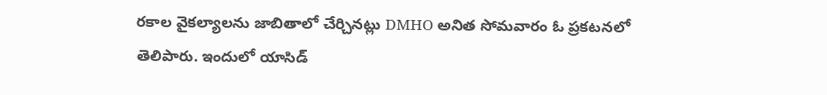రకాల వైకల్యాలను జాబితాలో చేర్చినట్లు DMHO అనిత సోమవారం ఓ ప్రకటనలో తెలిపారు. ఇందులో యాసిడ్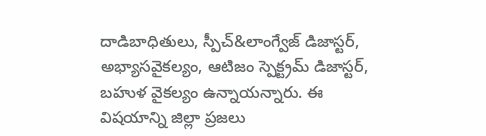దాడిబాధితులు, స్పీచ్&లాంగ్వేజ్ డిజాస్టర్, అభ్యాసవైకల్యం, ఆటిజం స్పెక్ట్రమ్ డిజాస్టర్, బహుళ వైకల్యం ఉన్నాయన్నారు. ఈ విషయాన్ని జిల్లా ప్రజలు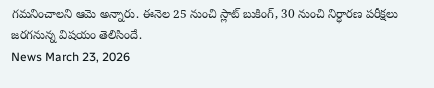గమనించాలని ఆమె అన్నారు. ఈనెల 25 నుంచి స్లాట్ బుకింగ్, 30 నుంచి నిర్ధారణ పరీక్షలు జరగనున్న విషయం తెలిసిందే.
News March 23, 2026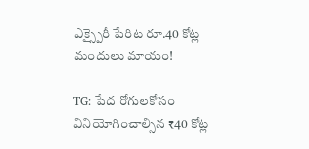ఎక్స్పైరీ పేరిట రూ.40 కోట్ల మందులు మాయం!

TG: పేద రోగులకోసం వినియోగించాల్సిన ₹40 కోట్ల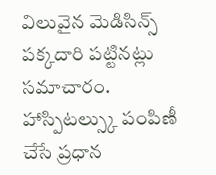విలువైన మెడిసిన్స్ పక్కదారి పట్టినట్లు సమాచారం. హాస్పిటల్స్కు పంపిణీ చేసే ప్రధాన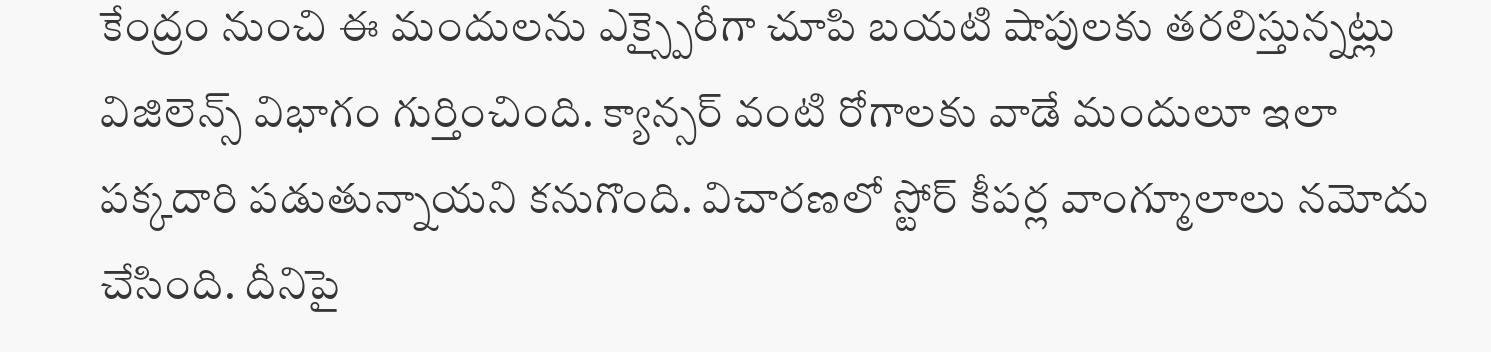కేంద్రం నుంచి ఈ మందులను ఎక్స్పైరీగా చూపి బయటి షాపులకు తరలిస్తున్నట్లు విజిలెన్స్ విభాగం గుర్తించింది. క్యాన్సర్ వంటి రోగాలకు వాడే మందులూ ఇలా పక్కదారి పడుతున్నాయని కనుగొంది. విచారణలో స్టోర్ కీపర్ల వాంగ్మూలాలు నమోదు చేసింది. దీనిపై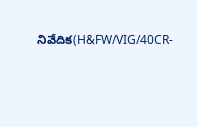నివేదిక(H&FW/VIG/40CR-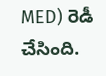MED) రెడీ చేసింది.